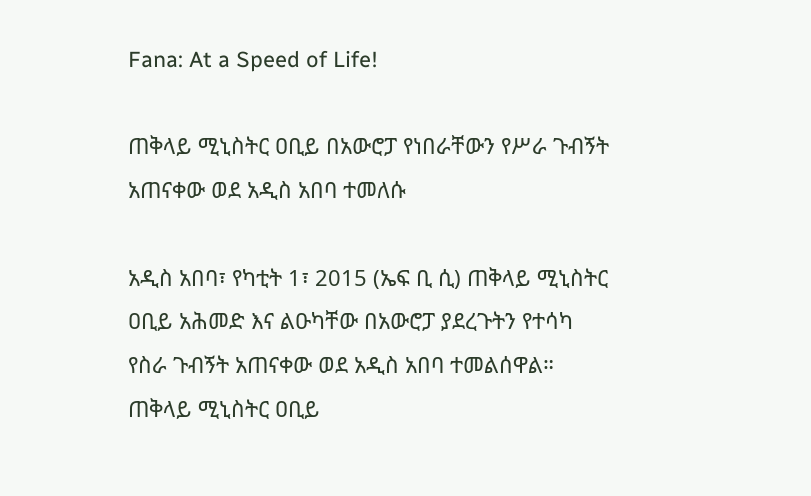Fana: At a Speed of Life!

ጠቅላይ ሚኒስትር ዐቢይ በአውሮፓ የነበራቸውን የሥራ ጉብኝት አጠናቀው ወደ አዲስ አበባ ተመለሱ

አዲስ አበባ፣ የካቲት 1፣ 2015 (ኤፍ ቢ ሲ) ጠቅላይ ሚኒስትር ዐቢይ አሕመድ እና ልዑካቸው በአውሮፓ ያደረጉትን የተሳካ የስራ ጉብኝት አጠናቀው ወደ አዲስ አበባ ተመልሰዋል። ጠቅላይ ሚኒስትር ዐቢይ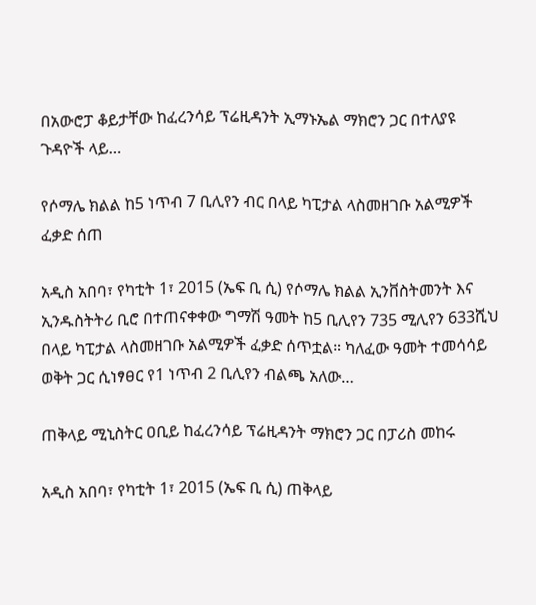በአውሮፓ ቆይታቸው ከፈረንሳይ ፕሬዚዳንት ኢማኑኤል ማክሮን ጋር በተለያዩ ጉዳዮች ላይ…

የሶማሌ ክልል ከ5 ነጥብ 7 ቢሊየን ብር በላይ ካፒታል ላስመዘገቡ አልሚዎች ፈቃድ ሰጠ

አዲስ አበባ፣ የካቲት 1፣ 2015 (ኤፍ ቢ ሲ) የሶማሌ ክልል ኢንቨስትመንት እና ኢንዱስትትሪ ቢሮ በተጠናቀቀው ግማሽ ዓመት ከ5 ቢሊየን 735 ሚሊየን 633ሺህ በላይ ካፒታል ላስመዘገቡ አልሚዎች ፈቃድ ሰጥቷል። ካለፈው ዓመት ተመሳሳይ ወቅት ጋር ሲነፃፀር የ1 ነጥብ 2 ቢሊየን ብልጫ አለው…

ጠቅላይ ሚኒስትር ዐቢይ ከፈረንሳይ ፕሬዚዳንት ማክሮን ጋር በፓሪስ መከሩ

አዲስ አበባ፣ የካቲት 1፣ 2015 (ኤፍ ቢ ሲ) ጠቅላይ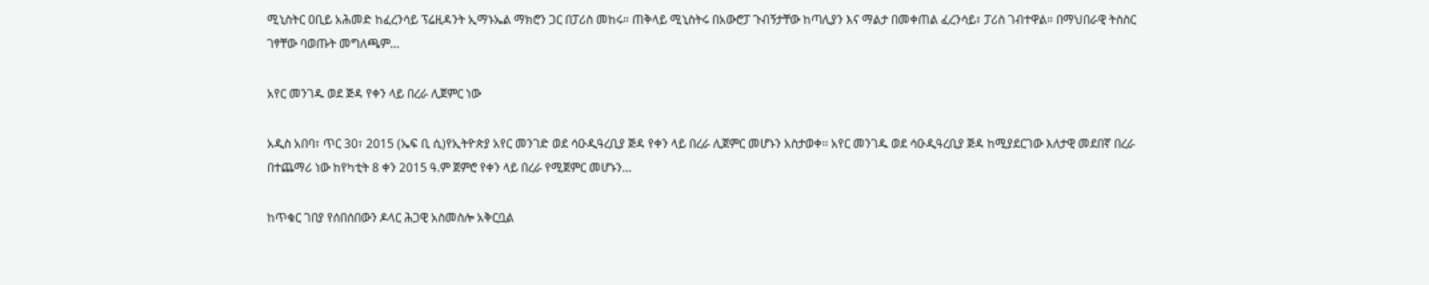ሚኒስትር ዐቢይ አሕመድ ከፈረንሳይ ፕሬዚዳንት ኢማኑኤል ማክሮን ጋር በፓሪስ መከሩ። ጠቅላይ ሚኒስትሩ በአውሮፓ ጉብኝታቸው ከጣሊያን እና ማልታ በመቀጠል ፈረንሳይ፣ ፓሪስ ገብተዋል። በማህበራዊ ትስስር ገፃቸው ባወጡት መግለጫም…

አየር መንገዱ ወደ ጅዳ የቀን ላይ በረራ ሊጀምር ነው

አዲስ አበባ፣ ጥር 30፣ 2015 (ኤፍ ቢ ሲ)የኢትዮጵያ አየር መንገድ ወደ ሳዑዲዓረቢያ ጅዳ የቀን ላይ በረራ ሊጀምር መሆኑን አስታወቀ፡፡ አየር መንገዱ ወደ ሳዑዲዓረቢያ ጅዳ ከሚያደርገው እለታዊ መደበኛ በረራ በተጨማሪ ነው ከየካቲት 8 ቀን 2015 ዓ.ም ጀምሮ የቀን ላይ በረራ የሚጀምር መሆኑን…

ከጥቁር ገበያ የሰበሰበውን ዶላር ሕጋዊ አስመስሎ አቅርቧል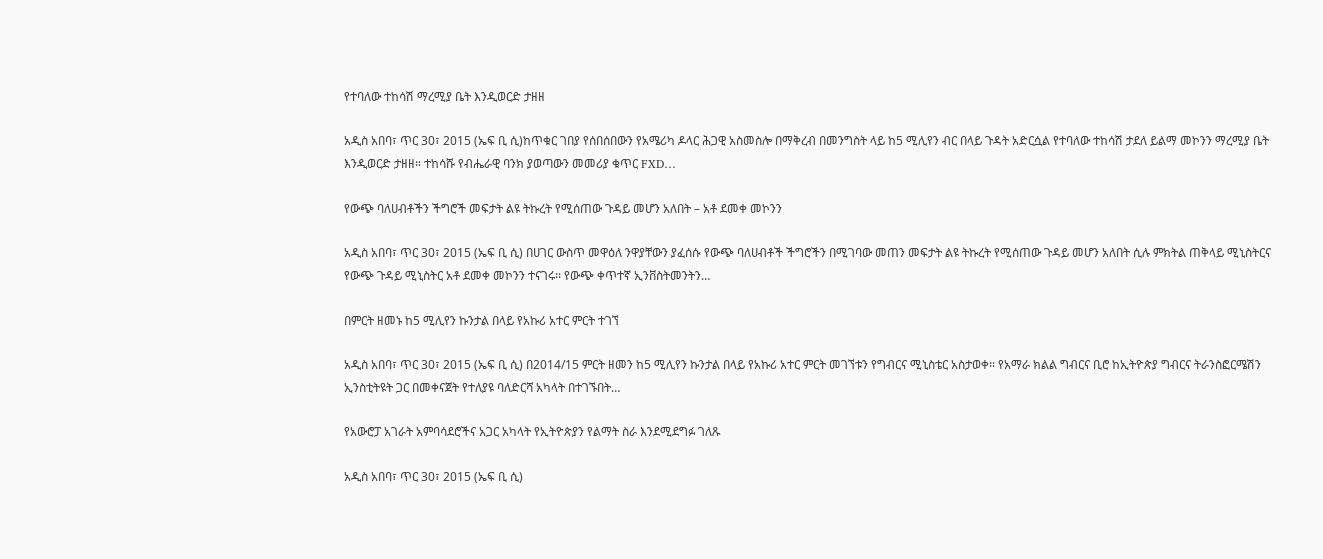የተባለው ተከሳሽ ማረሚያ ቤት እንዲወርድ ታዘዘ

አዲስ አበባ፣ ጥር 30፣ 2015 (ኤፍ ቢ ሲ)ከጥቁር ገበያ የሰበሰበውን የአሜሪካ ዶላር ሕጋዊ አስመስሎ በማቅረብ በመንግስት ላይ ከ5 ሚሊየን ብር በላይ ጉዳት አድርሷል የተባለው ተከሳሽ ታደለ ይልማ መኮንን ማረሚያ ቤት እንዲወርድ ታዘዘ። ተከሳሹ የብሔራዊ ባንክ ያወጣውን መመሪያ ቁጥር FXD…

የውጭ ባለሀብቶችን ችግሮች መፍታት ልዩ ትኩረት የሚሰጠው ጉዳይ መሆን አለበት – አቶ ደመቀ መኮንን

አዲስ አበባ፣ ጥር 30፣ 2015 (ኤፍ ቢ ሲ) በሀገር ውስጥ መዋዕለ ንዋያቸውን ያፈሰሱ የውጭ ባለሀብቶች ችግሮችን በሚገባው መጠን መፍታት ልዩ ትኩረት የሚሰጠው ጉዳይ መሆን አለበት ሲሉ ምክትል ጠቅላይ ሚኒስትርና የውጭ ጉዳይ ሚኒስትር አቶ ደመቀ መኮንን ተናገሩ፡፡ የውጭ ቀጥተኛ ኢንቨስትመንትን…

በምርት ዘመኑ ከ5 ሚሊየን ኩንታል በላይ የአኩሪ አተር ምርት ተገኘ

አዲስ አበባ፣ ጥር 30፣ 2015 (ኤፍ ቢ ሲ) በ2014/15 ምርት ዘመን ከ5 ሚሊየን ኩንታል በላይ የአኩሪ አተር ምርት መገኘቱን የግብርና ሚኒስቴር አስታወቀ፡፡ የአማራ ክልል ግብርና ቢሮ ከኢትዮጵያ ግብርና ትራንስፎርሜሽን ኢንስቲትዩት ጋር በመቀናጀት የተለያዩ ባለድርሻ አካላት በተገኙበት…

የአውሮፓ አገራት አምባሳደሮችና አጋር አካላት የኢትዮጵያን የልማት ስራ እንደሚደግፉ ገለጹ

አዲስ አበባ፣ ጥር 30፣ 2015 (ኤፍ ቢ ሲ)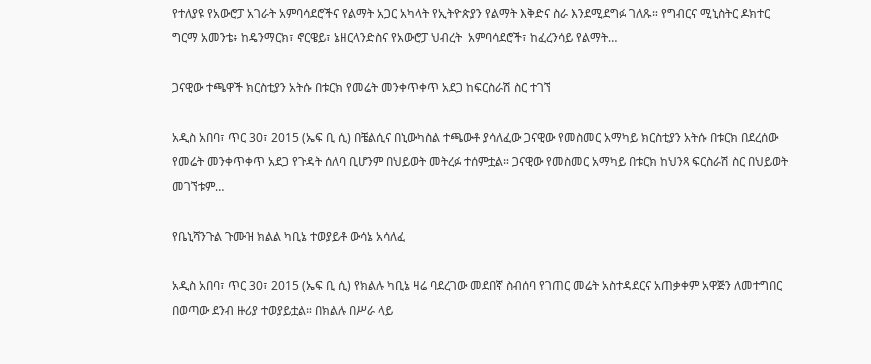የተለያዩ የአውሮፓ አገራት አምባሳደሮችና የልማት አጋር አካላት የኢትዮጵያን የልማት እቅድና ስራ እንደሚደግፉ ገለጹ። የግብርና ሚኒስትር ዶክተር ግርማ አመንቴ፥ ከዴንማርክ፣ ኖርዌይ፣ ኔዘርላንድስና የአውሮፓ ህብረት  አምባሳደሮች፣ ከፈረንሳይ የልማት…

ጋናዊው ተጫዋች ክርስቲያን አትሱ በቱርክ የመሬት መንቀጥቀጥ አደጋ ከፍርስራሽ ስር ተገኘ

አዲስ አበባ፣ ጥር 30፣ 2015 (ኤፍ ቢ ሲ) በቼልሲና በኒውካስል ተጫውቶ ያሳለፈው ጋናዊው የመስመር አማካይ ክርስቲያን አትሱ በቱርክ በደረሰው የመሬት መንቀጥቀጥ አደጋ የጉዳት ሰለባ ቢሆንም በህይወት መትረፉ ተሰምቷል። ጋናዊው የመስመር አማካይ በቱርክ ከህንጻ ፍርስራሽ ስር በህይወት መገኘቱም…

የቤኒሻንጉል ጉሙዝ ክልል ካቢኔ ተወያይቶ ውሳኔ አሳለፈ

አዲስ አበባ፣ ጥር 30፣ 2015 (ኤፍ ቢ ሲ) የክልሉ ካቢኔ ዛሬ ባደረገው መደበኛ ስብሰባ የገጠር መሬት አስተዳደርና አጠቃቀም አዋጅን ለመተግበር በወጣው ደንብ ዙሪያ ተወያይቷል። በክልሉ በሥራ ላይ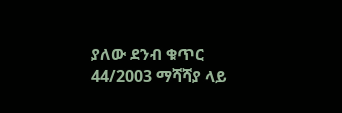ያለው ደንብ ቁጥር 44/2003 ማሻሻያ ላይ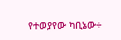የተወያየው ካቢኔው÷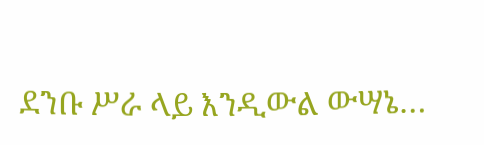ደንቡ ሥራ ላይ እንዲውል ውሣኔ…